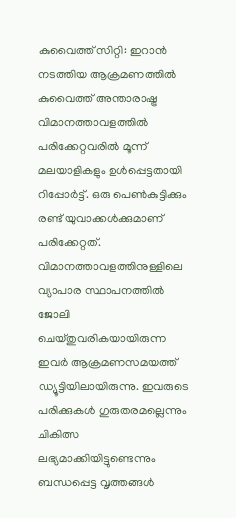കുവൈത്ത് സിറ്റി: ഇറാൻ നടത്തിയ ആക്രമണത്തിൽ കുവൈത്ത് അന്താരാഷ്ട്ര വിമാനത്താവളത്തിൽ പരിക്കേറ്റവരിൽ മൂന്ന് മലയാളികളും ഉൾപ്പെട്ടതായി റിപ്പോർട്ട്. ഒരു പെൺകുട്ടിക്കും രണ്ട് യുവാക്കൾക്കുമാണ് പരിക്കേറ്റത്. വിമാനത്താവളത്തിനുള്ളിലെ വ്യാപാര സ്ഥാപനത്തിൽ ജോലി ചെയ്തുവരികയായിരുന്ന ഇവർ ആക്രമണസമയത്ത് ഡ്യൂട്ടിയിലായിരുന്നു. ഇവരുടെ പരിക്കുകൾ ഗുരുതരമല്ലെന്നും ചികിത്സ ലഭ്യമാക്കിയിട്ടുണ്ടെന്നും ബന്ധപ്പെട്ട വൃത്തങ്ങൾ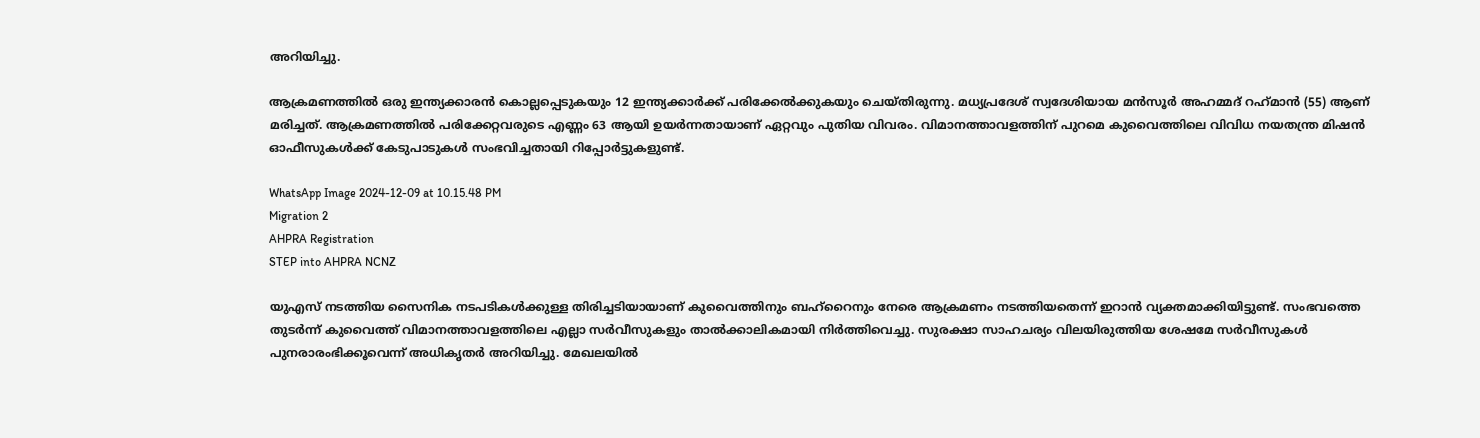അറിയിച്ചു.

ആക്രമണത്തിൽ ഒരു ഇന്ത്യക്കാരൻ കൊല്ലപ്പെടുകയും 12 ഇന്ത്യക്കാർക്ക് പരിക്കേൽക്കുകയും ചെയ്തിരുന്നു. മധ്യപ്രദേശ് സ്വദേശിയായ മൻസൂർ അഹമ്മദ് റഹ്‌മാൻ (55) ആണ് മരിച്ചത്. ആക്രമണത്തിൽ പരിക്കേറ്റവരുടെ എണ്ണം 63 ആയി ഉയർന്നതായാണ് ഏറ്റവും പുതിയ വിവരം. വിമാനത്താവളത്തിന് പുറമെ കുവൈത്തിലെ വിവിധ നയതന്ത്ര മിഷൻ ഓഫീസുകൾക്ക് കേടുപാടുകൾ സംഭവിച്ചതായി റിപ്പോർട്ടുകളുണ്ട്.

WhatsApp Image 2024-12-09 at 10.15.48 PM
Migration 2
AHPRA Registration
STEP into AHPRA NCNZ

യുഎസ് നടത്തിയ സൈനിക നടപടികൾക്കുള്ള തിരിച്ചടിയായാണ് കുവൈത്തിനും ബഹ്റൈനും നേരെ ആക്രമണം നടത്തിയതെന്ന് ഇറാൻ വ്യക്തമാക്കിയിട്ടുണ്ട്. സംഭവത്തെ തുടർന്ന് കുവൈത്ത് വിമാനത്താവളത്തിലെ എല്ലാ സർവീസുകളും താൽക്കാലികമായി നിർത്തിവെച്ചു. സുരക്ഷാ സാഹചര്യം വിലയിരുത്തിയ ശേഷമേ സർവീസുകൾ പുനരാരംഭിക്കൂവെന്ന് അധികൃതർ അറിയിച്ചു. മേഖലയിൽ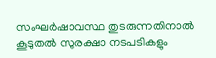സംഘർഷാവസ്ഥ തുടരുന്നതിനാൽ കൂടുതൽ സുരക്ഷാ നടപടികളും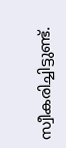സ്വീകരിച്ചിട്ടുണ്ട്.